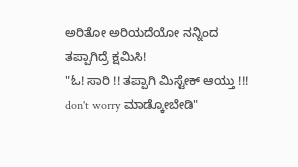ಅರಿತೋ ಅರಿಯದೆಯೋ ನನ್ನಿಂದ ತಪ್ಪಾಗಿದ್ರೆ ಕ್ಷಮಿಸಿ!
"ಓ! ಸಾರಿ !! ತಪ್ಪಾಗಿ ಮಿಸ್ಟೇಕ್ ಆಯ್ತು !!! don't worry ಮಾಡ್ಕೋಬೇಡಿ"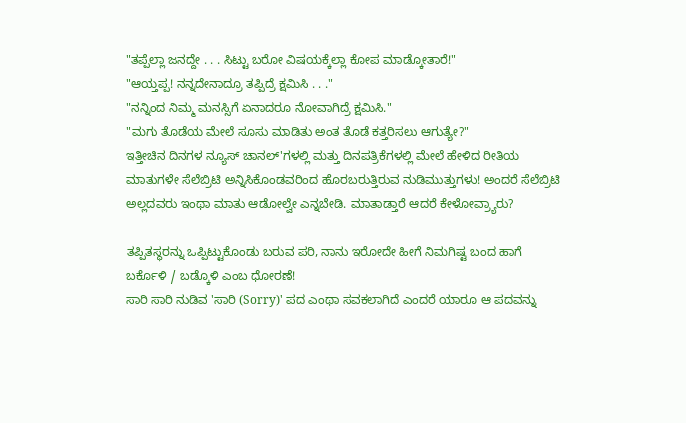"ತಪ್ಪೆಲ್ಲಾ ಜನದ್ದೇ . . . ಸಿಟ್ಟು ಬರೋ ವಿಷಯಕ್ಕೆಲ್ಲಾ ಕೋಪ ಮಾಡ್ಕೋತಾರೆ!"
"ಆಯ್ತಪ್ಪ! ನನ್ನದೇನಾದ್ರೂ ತಪ್ಪಿದ್ರೆ ಕ್ಷಮಿಸಿ . . ."
"ನನ್ನಿಂದ ನಿಮ್ಮ ಮನಸ್ಸಿಗೆ ಏನಾದರೂ ನೋವಾಗಿದ್ರೆ ಕ್ಷಮಿಸಿ."
"ಮಗು ತೊಡೆಯ ಮೇಲೆ ಸೂಸು ಮಾಡಿತು ಅಂತ ತೊಡೆ ಕತ್ತರಿಸಲು ಆಗುತ್ಯೇ?"
ಇತ್ತೀಚಿನ ದಿನಗಳ ನ್ಯೂಸ್ ಚಾನಲ್'ಗಳಲ್ಲಿ ಮತ್ತು ದಿನಪತ್ರಿಕೆಗಳಲ್ಲಿ ಮೇಲೆ ಹೇಳಿದ ರೀತಿಯ ಮಾತುಗಳೇ ಸೆಲೆಬ್ರಿಟಿ ಅನ್ನಿಸಿಕೊಂಡವರಿಂದ ಹೊರಬರುತ್ತಿರುವ ನುಡಿಮುತ್ತುಗಳು! ಅಂದರೆ ಸೆಲೆಬ್ರಿಟಿ ಅಲ್ಲದವರು ಇಂಥಾ ಮಾತು ಆಡೋಲ್ವೇ ಎನ್ನಬೇಡಿ. ಮಾತಾಡ್ತಾರೆ ಆದರೆ ಕೇಳೋವ್ರ್ಯಾರು?

ತಪ್ಪಿತಸ್ಥರನ್ನು ಒಪ್ಪಿಟ್ಟುಕೊಂಡು ಬರುವ ಪರಿ, ನಾನು ಇರೋದೇ ಹೀಗೆ ನಿಮಗಿಷ್ಟ ಬಂದ ಹಾಗೆ ಬರ್ಕೊಳಿ / ಬಡ್ಕೊಳಿ ಎಂಬ ಧೋರಣೆ!
ಸಾರಿ ಸಾರಿ ನುಡಿವ 'ಸಾರಿ (Sorry)' ಪದ ಎಂಥಾ ಸವಕಲಾಗಿದೆ ಎಂದರೆ ಯಾರೂ ಆ ಪದವನ್ನು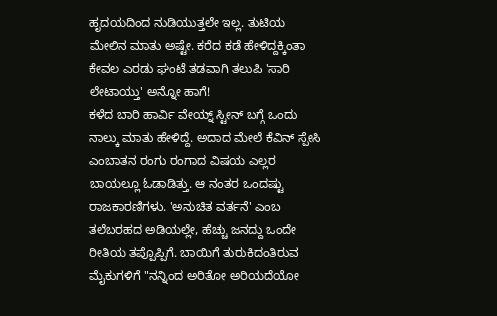ಹೃದಯದಿಂದ ನುಡಿಯುತ್ತಲೇ ಇಲ್ಲ. ತುಟಿಯ ಮೇಲಿನ ಮಾತು ಅಷ್ಟೇ. ಕರೆದ ಕಡೆ ಹೇಳಿದ್ದಕ್ಕಿಂತಾ ಕೇವಲ ಎರಡು ಘಂಟೆ ತಡವಾಗಿ ತಲುಪಿ 'ಸಾರಿ ಲೇಟಾಯ್ತು' ಅನ್ನೋ ಹಾಗೆ!
ಕಳೆದ ಬಾರಿ ಹಾರ್ವಿ ವೇಯ್ನ್ ಸ್ಟೀನ್ ಬಗ್ಗೆ ಒಂದು ನಾಲ್ಕು ಮಾತು ಹೇಳಿದ್ದೆ. ಅದಾದ ಮೇಲೆ ಕೆವಿನ್ ಸ್ಪೇಸಿ ಎಂಬಾತನ ರಂಗು ರಂಗಾದ ವಿಷಯ ಎಲ್ಲರ ಬಾಯಲ್ಲೂ ಓಡಾಡಿತ್ತು. ಆ ನಂತರ ಒಂದಷ್ಟು ರಾಜಕಾರಣಿಗಳು. 'ಅನುಚಿತ ವರ್ತನೆ' ಎಂಬ ತಲೆಬರಹದ ಅಡಿಯಲ್ಲೇ, ಹೆಚ್ಚು ಜನದ್ದು ಒಂದೇ ರೀತಿಯ ತಪ್ಪೊಪ್ಪಿಗೆ. ಬಾಯಿಗೆ ತುರುಕಿದಂತಿರುವ ಮೈಕುಗಳಿಗೆ "ನನ್ನಿಂದ ಅರಿತೋ ಅರಿಯದೆಯೋ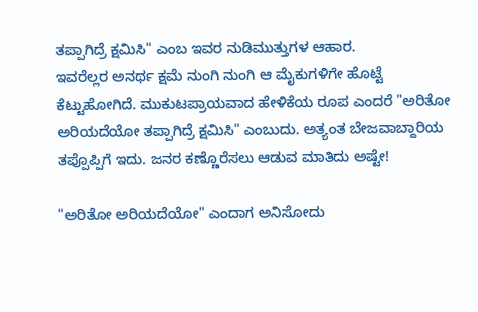ತಪ್ಪಾಗಿದ್ರೆ ಕ್ಷಮಿಸಿ" ಎಂಬ ಇವರ ನುಡಿಮುತ್ತುಗಳ ಆಹಾರ.
ಇವರೆಲ್ಲರ ಅನರ್ಥ ಕ್ಷಮೆ ನುಂಗಿ ನುಂಗಿ ಆ ಮೈಕುಗಳಿಗೇ ಹೊಟ್ಟೆ ಕೆಟ್ಟುಹೋಗಿದೆ. ಮುಕುಟಪ್ರಾಯವಾದ ಹೇಳಿಕೆಯ ರೂಪ ಎಂದರೆ "ಅರಿತೋ ಅರಿಯದೆಯೋ ತಪ್ಪಾಗಿದ್ರೆ ಕ್ಷಮಿಸಿ" ಎಂಬುದು. ಅತ್ಯಂತ ಬೇಜವಾಬ್ದಾರಿಯ ತಪ್ಪೊಪ್ಪಿಗೆ ಇದು. ಜನರ ಕಣ್ಣೊರೆಸಲು ಆಡುವ ಮಾತಿದು ಅಷ್ಟೇ!

"ಅರಿತೋ ಅರಿಯದೆಯೋ" ಎಂದಾಗ ಅನಿಸೋದು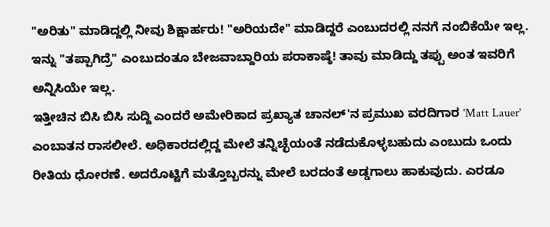"ಅರಿತು" ಮಾಡಿದ್ದಲ್ಲಿ ನೀವು ಶಿಕ್ಷಾರ್ಹರು! "ಅರಿಯದೇ" ಮಾಡಿದ್ದರೆ ಎಂಬುದರಲ್ಲಿ ನನಗೆ ನಂಬಿಕೆಯೇ ಇಲ್ಲ. ಇನ್ನು "ತಪ್ಪಾಗಿದ್ರೆ" ಎಂಬುದಂತೂ ಬೇಜವಾಬ್ದಾರಿಯ ಪರಾಕಾಷ್ಠೆ! ತಾವು ಮಾಡಿದ್ದು ತಪ್ಪು ಅಂತ ಇವರಿಗೆ ಅನ್ನಿಸಿಯೇ ಇಲ್ಲ.
ಇತ್ತೀಚಿನ ಬಿಸಿ ಬಿಸಿ ಸುದ್ದಿ ಎಂದರೆ ಅಮೇರಿಕಾದ ಪ್ರಖ್ಯಾತ ಚಾನಲ್'ನ ಪ್ರಮುಖ ವರದಿಗಾರ 'Matt Lauer' ಎಂಬಾತನ ರಾಸಲೀಲೆ. ಅಧಿಕಾರದಲ್ಲಿದ್ದ ಮೇಲೆ ತನ್ನಿಚ್ಛೆಯಂತೆ ನಡೆದುಕೊಳ್ಳಬಹುದು ಎಂಬುದು ಒಂದು ರೀತಿಯ ಧೋರಣೆ. ಅದರೊಟ್ಟಿಗೆ ಮತ್ತೊಬ್ಬರನ್ನು ಮೇಲೆ ಬರದಂತೆ ಅಡ್ಡಗಾಲು ಹಾಕುವುದು. ಎರಡೂ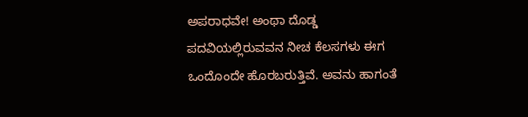ಅಪರಾಧವೇ! ಅಂಥಾ ದೊಡ್ಡ ಪದವಿಯಲ್ಲಿರುವವನ ನೀಚ ಕೆಲಸಗಳು ಈಗ ಒಂದೊಂದೇ ಹೊರಬರುತ್ತಿವೆ. ಅವನು ಹಾಗಂತೆ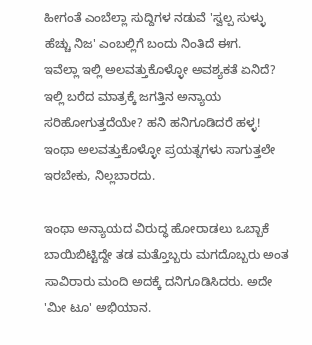ಹೀಗಂತೆ ಎಂಬೆಲ್ಲಾ ಸುದ್ದಿಗಳ ನಡುವೆ 'ಸ್ವಲ್ಪ ಸುಳ್ಳು ಹೆಚ್ಚು ನಿಜ' ಎಂಬಲ್ಲಿಗೆ ಬಂದು ನಿಂತಿದೆ ಈಗ.
ಇವೆಲ್ಲಾ ಇಲ್ಲಿ ಅಲವತ್ತುಕೊಳ್ಳೋ ಅವಶ್ಯಕತೆ ಏನಿದೆ? ಇಲ್ಲಿ ಬರೆದ ಮಾತ್ರಕ್ಕೆ ಜಗತ್ತಿನ ಅನ್ಯಾಯ ಸರಿಹೋಗುತ್ತದೆಯೇ? ಹನಿ ಹನಿಗೂಡಿದರೆ ಹಳ್ಳ! ಇಂಥಾ ಅಲವತ್ತುಕೊಳ್ಳೋ ಪ್ರಯತ್ನಗಳು ಸಾಗುತ್ತಲೇ ಇರಬೇಕು, ನಿಲ್ಲಬಾರದು.

ಇಂಥಾ ಅನ್ಯಾಯದ ವಿರುದ್ಧ ಹೋರಾಡಲು ಒಬ್ಬಾಕೆ ಬಾಯಿಬಿಟ್ಟಿದ್ದೇ ತಡ ಮತ್ತೊಬ್ಬರು ಮಗದೊಬ್ಬರು ಅಂತ ಸಾವಿರಾರು ಮಂದಿ ಅದಕ್ಕೆ ದನಿಗೂಡಿಸಿದರು. ಅದೇ 'ಮೀ ಟೂ' ಅಭಿಯಾನ.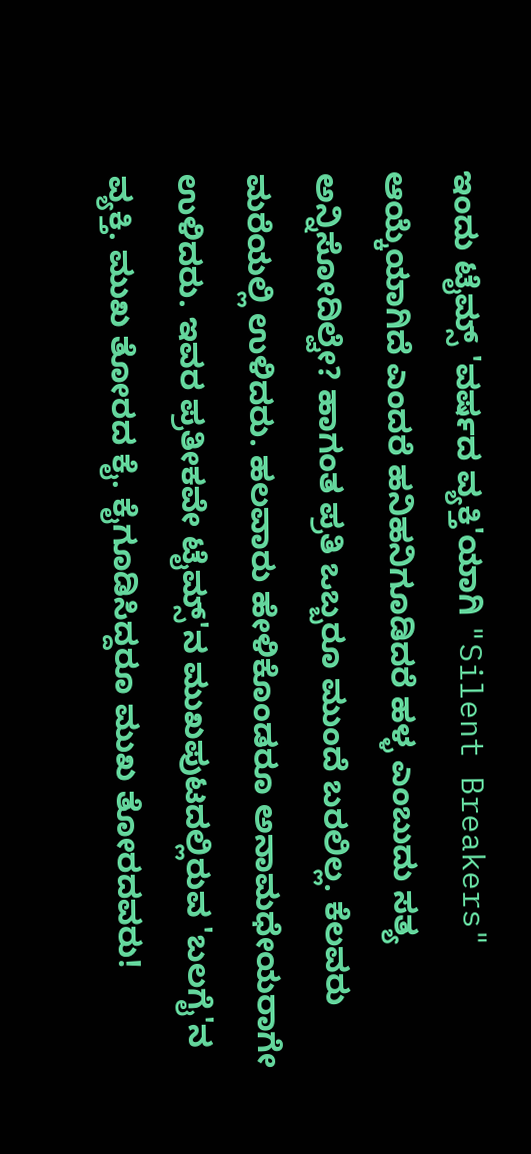ಇಂದು ಟೈಮ್ಸ್ 'ವರ್ಷದ ವ್ಯಕ್ತಿ'ಯಾಗಿ "Silent Breakers" ಆಯ್ಕೆಯಾಗಿದೆ ಎಂದರೆ ಹನಿಹನಿಗೂಡಿದರೆ ಹಳ್ಳ ಎಂಬುದು ಸತ್ಯ ಅನ್ನಿಸೋದಿಲ್ವೇ? ಹಾಗಂತ ಪ್ರತಿ ಒಬ್ಬರೂ ಮುಂದೆ ಬರಲಿಲ್ಲ. ಕೆಲವರು ಮರೆಯಲ್ಲಿ ಉಳಿದರು. ಹಲವಾರು ಹೇಳಿಕೊಂಡರೂ ಅನಾಮಧೇಯರಾಗೇ ಉಳಿದರು. ಇವರ ಪ್ರತೀಕವೇ ಟೈಮ್ಸ್'ನ ಮುಖಪುಟದಲ್ಲಿರುವ 'ಬಲಗೈ'ನ ವ್ಯಕ್ತಿ. ಮುಖ ತೋರದ ಕೈ. ಕೈಗೂಡಿಸಿದ್ದರೂ ಮುಖ ತೋರದವರು!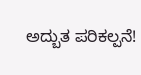ಅದ್ಬುತ ಪರಿಕಲ್ಪನೆ!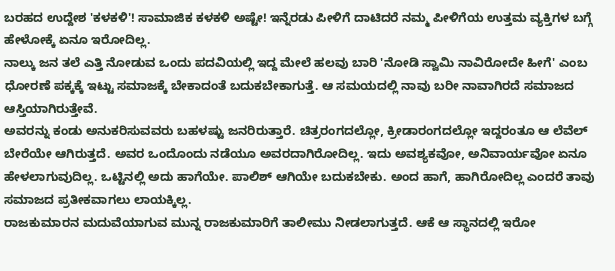ಬರಹದ ಉದ್ದೇಶ 'ಕಳಕಳಿ'! ಸಾಮಾಜಿಕ ಕಳಕಳಿ ಅಷ್ಟೇ! ಇನ್ನೆರಡು ಪೀಳಿಗೆ ದಾಟಿದರೆ ನಮ್ಮ ಪೀಳಿಗೆಯ ಉತ್ತಮ ವ್ಯಕ್ತಿಗಳ ಬಗ್ಗೆ ಹೇಳೋಕ್ಕೆ ಏನೂ ಇರೋದಿಲ್ಲ.
ನಾಲ್ಕು ಜನ ತಲೆ ಎತ್ತಿ ನೋಡುವ ಒಂದು ಪದವಿಯಲ್ಲಿ ಇದ್ದ ಮೇಲೆ ಹಲವು ಬಾರಿ 'ನೋಡಿ ಸ್ವಾಮಿ ನಾವಿರೋದೇ ಹೀಗೆ' ಎಂಬ ಧೋರಣೆ ಪಕ್ಕಕ್ಕೆ ಇಟ್ಟು ಸಮಾಜಕ್ಕೆ ಬೇಕಾದಂತೆ ಬದುಕಬೇಕಾಗುತ್ತೆ. ಆ ಸಮಯದಲ್ಲಿ ನಾವು ಬರೀ ನಾವಾಗಿರದೆ ಸಮಾಜದ ಆಸ್ತಿಯಾಗಿರುತ್ತೇವೆ.
ಅವರನ್ನು ಕಂಡು ಅನುಕರಿಸುವವರು ಬಹಳಷ್ಟು ಜನರಿರುತ್ತಾರೆ. ಚಿತ್ರರಂಗದಲ್ಲೋ, ಕ್ರೀಡಾರಂಗದಲ್ಲೋ ಇದ್ದರಂತೂ ಆ ಲೆವೆಲ್ ಬೇರೆಯೇ ಆಗಿರುತ್ತದೆ. ಅವರ ಒಂದೊಂದು ನಡೆಯೂ ಅವರದಾಗಿರೋದಿಲ್ಲ. ಇದು ಅವಶ್ಯಕವೋ, ಅನಿವಾರ್ಯವೋ ಏನೂ ಹೇಳಲಾಗುವುದಿಲ್ಲ. ಒಟ್ಟಿನಲ್ಲಿ ಅದು ಹಾಗೆಯೇ. ಪಾಲಿಶ್ ಆಗಿಯೇ ಬದುಕಬೇಕು. ಅಂದ ಹಾಗೆ, ಹಾಗಿರೋದಿಲ್ಲ ಎಂದರೆ ತಾವು ಸಮಾಜದ ಪ್ರತೀಕವಾಗಲು ಲಾಯಕ್ಕಿಲ್ಲ.
ರಾಜಕುಮಾರನ ಮದುವೆಯಾಗುವ ಮುನ್ನ ರಾಜಕುಮಾರಿಗೆ ತಾಲೀಮು ನೀಡಲಾಗುತ್ತದೆ. ಆಕೆ ಆ ಸ್ಥಾನದಲ್ಲಿ ಇರೋ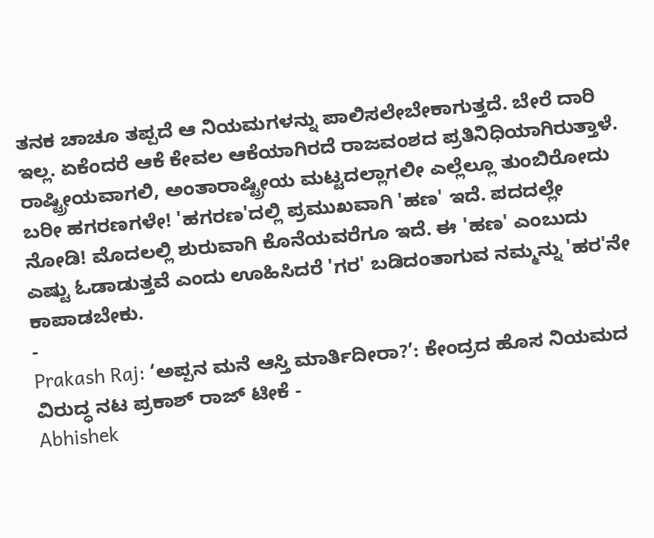ತನಕ ಚಾಚೂ ತಪ್ಪದೆ ಆ ನಿಯಮಗಳನ್ನು ಪಾಲಿಸಲೇಬೇಕಾಗುತ್ತದೆ. ಬೇರೆ ದಾರಿ ಇಲ್ಲ. ಏಕೆಂದರೆ ಆಕೆ ಕೇವಲ ಆಕೆಯಾಗಿರದೆ ರಾಜವಂಶದ ಪ್ರತಿನಿಧಿಯಾಗಿರುತ್ತಾಳೆ.
ರಾಷ್ಟ್ರೀಯವಾಗಲಿ, ಅಂತಾರಾಷ್ಟ್ರೀಯ ಮಟ್ಟದಲ್ಲಾಗಲೀ ಎಲ್ಲೆಲ್ಲೂ ತುಂಬಿರೋದು ಬರೀ ಹಗರಣಗಳೇ! 'ಹಗರಣ'ದಲ್ಲಿ ಪ್ರಮುಖವಾಗಿ 'ಹಣ' ಇದೆ. ಪದದಲ್ಲೇ ನೋಡಿ! ಮೊದಲಲ್ಲಿ ಶುರುವಾಗಿ ಕೊನೆಯವರೆಗೂ ಇದೆ. ಈ 'ಹಣ' ಎಂಬುದು ಎಷ್ಟು ಓಡಾಡುತ್ತವೆ ಎಂದು ಊಹಿಸಿದರೆ 'ಗರ' ಬಡಿದಂತಾಗುವ ನಮ್ಮನ್ನು 'ಹರ'ನೇ ಕಾಪಾಡಬೇಕು.
-
Prakash Raj: ‘ಅಪ್ಪನ ಮನೆ ಆಸ್ತಿ ಮಾರ್ತಿದೀರಾ?’: ಕೇಂದ್ರದ ಹೊಸ ನಿಯಮದ ವಿರುದ್ಧ ನಟ ಪ್ರಕಾಶ್ ರಾಜ್ ಟೀಕೆ -
Abhishek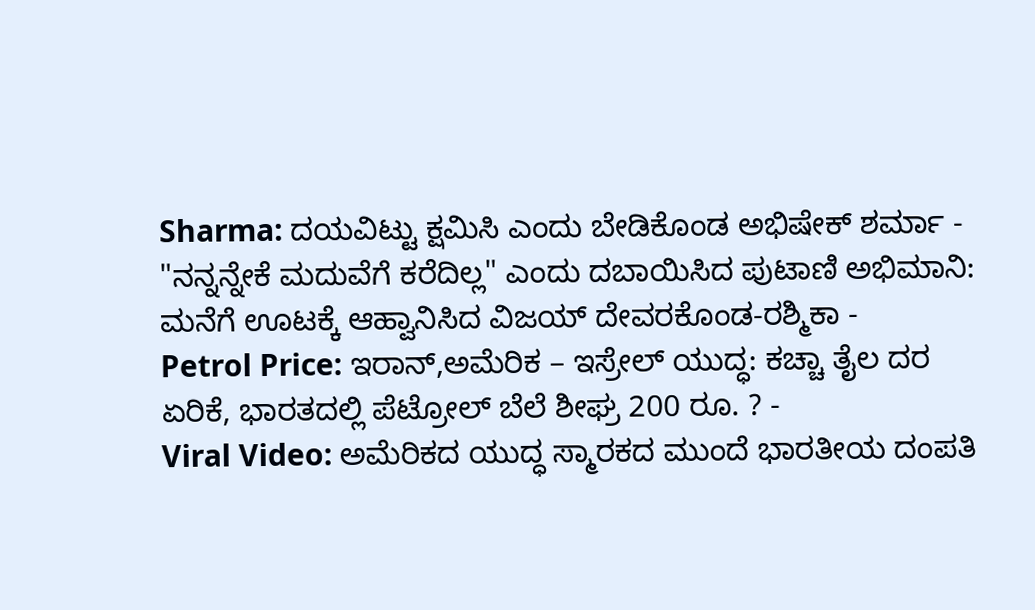Sharma: ದಯವಿಟ್ಟು ಕ್ಷಮಿಸಿ ಎಂದು ಬೇಡಿಕೊಂಡ ಅಭಿಷೇಕ್ ಶರ್ಮಾ -
"ನನ್ನನ್ನೇಕೆ ಮದುವೆಗೆ ಕರೆದಿಲ್ಲ" ಎಂದು ದಬಾಯಿಸಿದ ಪುಟಾಣಿ ಅಭಿಮಾನಿ: ಮನೆಗೆ ಊಟಕ್ಕೆ ಆಹ್ವಾನಿಸಿದ ವಿಜಯ್ ದೇವರಕೊಂಡ-ರಶ್ಮಿಕಾ -
Petrol Price: ಇರಾನ್,ಅಮೆರಿಕ – ಇಸ್ರೇಲ್ ಯುದ್ಧ: ಕಚ್ಚಾ ತೈಲ ದರ ಏರಿಕೆ, ಭಾರತದಲ್ಲಿ ಪೆಟ್ರೋಲ್ ಬೆಲೆ ಶೀಘ್ರ 200 ರೂ. ? -
Viral Video: ಅಮೆರಿಕದ ಯುದ್ಧ ಸ್ಮಾರಕದ ಮುಂದೆ ಭಾರತೀಯ ದಂಪತಿ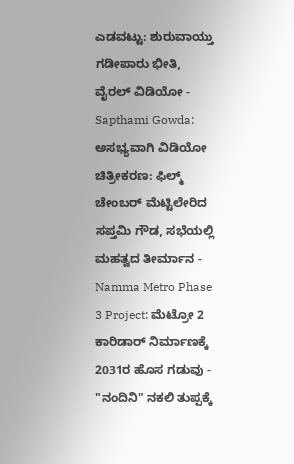ಎಡವಟ್ಟು: ಶುರುವಾಯ್ತು ಗಡೀಪಾರು ಭೀತಿ, ವೈರಲ್ ವಿಡಿಯೋ -
Sapthami Gowda: ಅಸಭ್ಯವಾಗಿ ವಿಡಿಯೋ ಚಿತ್ರೀಕರಣ: ಫಿಲ್ಮ್ ಚೇಂಬರ್ ಮೆಟ್ಟಿಲೇರಿದ ಸಪ್ತಮಿ ಗೌಡ, ಸಭೆಯಲ್ಲಿ ಮಹತ್ವದ ತೀರ್ಮಾನ -
Namma Metro Phase 3 Project: ಮೆಟ್ರೋ 2 ಕಾರಿಡಾರ್ ನಿರ್ಮಾಣಕ್ಕೆ 2031ರ ಹೊಸ ಗಡುವು -
"ನಂದಿನಿ" ನಕಲಿ ತುಪ್ಪಕ್ಕೆ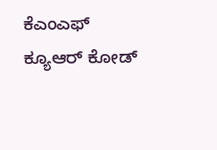ಕೆಎಂಎಫ್ ಕ್ಯೂಆರ್ ಕೋಡ್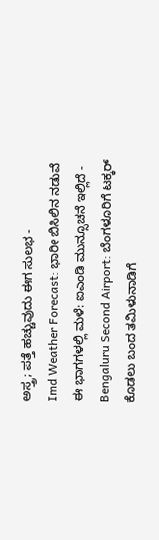ಅಸ್ತ್ರ; ಪತ್ತೆ ಹಚ್ಚುವುದು ಈಗ ಸುಲಭ -
Imd Weather Forecast: ಭಾರೀ ಬಿಸಿಲಿನ ನಡುವೆ ಈ ಭಾಗಗಳಲ್ಲಿ ಮಳೆ: ಐಎಂಡಿ ಮುನ್ಸೂಚನೆ ಇಲ್ಲಿದೆ -
Bengaluru Second Airport: ಬೆಂಗಳೂರಿಗೆ ಟಕ್ಕರ್ ಕೊಡಲು ಬಂದ ತಮಿಳುನಾಡಿಗೆ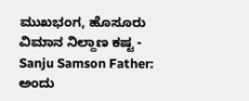ಮುಖಭಂಗ, ಹೊಸೂರು ವಿಮಾನ ನಿಲ್ದಾಣ ಕಷ್ಟ -
Sanju Samson Father: ಅಂದು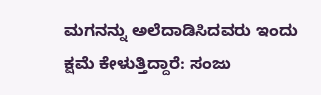ಮಗನನ್ನು ಅಲೆದಾಡಿಸಿದವರು ಇಂದು ಕ್ಷಮೆ ಕೇಳುತ್ತಿದ್ದಾರೆ: ಸಂಜು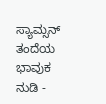ಸ್ಯಾಮ್ಸನ್ ತಂದೆಯ ಭಾವುಕ ನುಡಿ -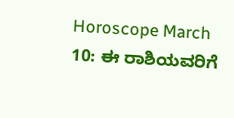Horoscope March 10: ಈ ರಾಶಿಯವರಿಗೆ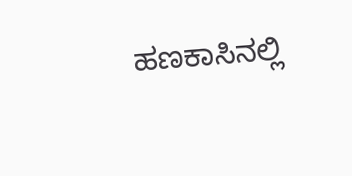ಹಣಕಾಸಿನಲ್ಲಿ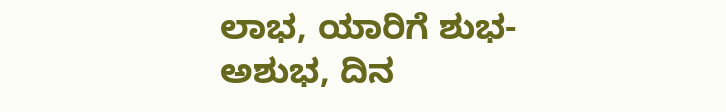ಲಾಭ, ಯಾರಿಗೆ ಶುಭ-ಅಶುಭ, ದಿನ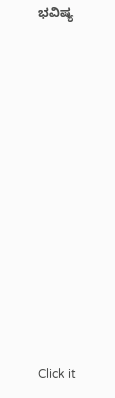ಭವಿಷ್ಯ












Click it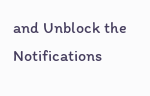and Unblock the Notifications